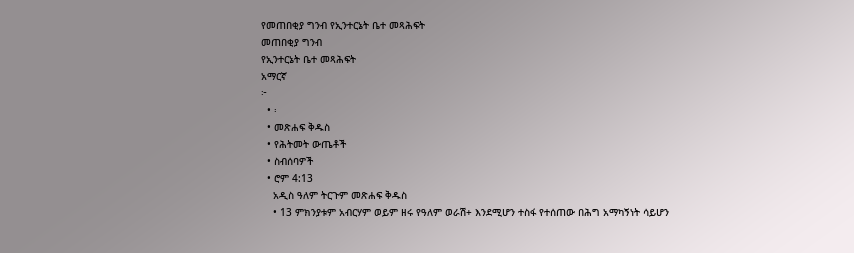የመጠበቂያ ግንብ የኢንተርኔት ቤተ መጻሕፍት
መጠበቂያ ግንብ
የኢንተርኔት ቤተ መጻሕፍት
አማርኛ
፦
  • ፡
  • መጽሐፍ ቅዱስ
  • የሕትመት ውጤቶች
  • ስብሰባዎች
  • ሮም 4:13
    አዲስ ዓለም ትርጉም መጽሐፍ ቅዱስ
    • 13 ምክንያቱም አብርሃም ወይም ዘሩ የዓለም ወራሽ+ እንደሚሆን ተስፋ የተሰጠው በሕግ አማካኝነት ሳይሆን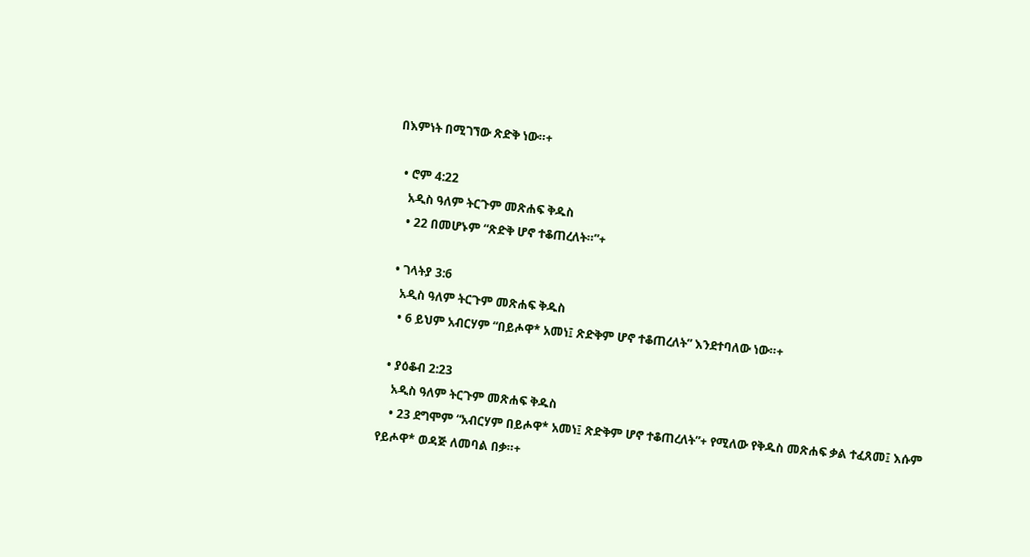በእምነት በሚገኘው ጽድቅ ነው።+

  • ሮም 4:22
    አዲስ ዓለም ትርጉም መጽሐፍ ቅዱስ
    • 22 በመሆኑም “ጽድቅ ሆኖ ተቆጠረለት።”+

  • ገላትያ 3:6
    አዲስ ዓለም ትርጉም መጽሐፍ ቅዱስ
    • 6 ይህም አብርሃም “በይሖዋ* አመነ፤ ጽድቅም ሆኖ ተቆጠረለት” እንደተባለው ነው።+

  • ያዕቆብ 2:23
    አዲስ ዓለም ትርጉም መጽሐፍ ቅዱስ
    • 23 ደግሞም “አብርሃም በይሖዋ* አመነ፤ ጽድቅም ሆኖ ተቆጠረለት”+ የሚለው የቅዱስ መጽሐፍ ቃል ተፈጸመ፤ እሱም የይሖዋ* ወዳጅ ለመባል በቃ።+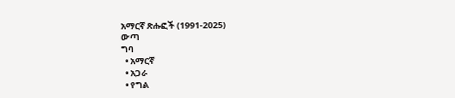አማርኛ ጽሑፎች (1991-2025)
ውጣ
ግባ
  • አማርኛ
  • አጋራ
  • የግል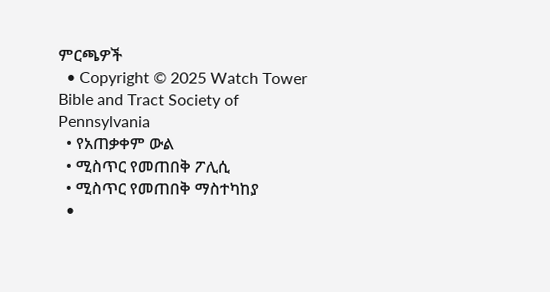ምርጫዎች
  • Copyright © 2025 Watch Tower Bible and Tract Society of Pennsylvania
  • የአጠቃቀም ውል
  • ሚስጥር የመጠበቅ ፖሊሲ
  • ሚስጥር የመጠበቅ ማስተካከያ
  •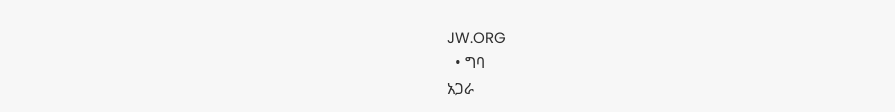JW.ORG
  • ግባ
አጋራ